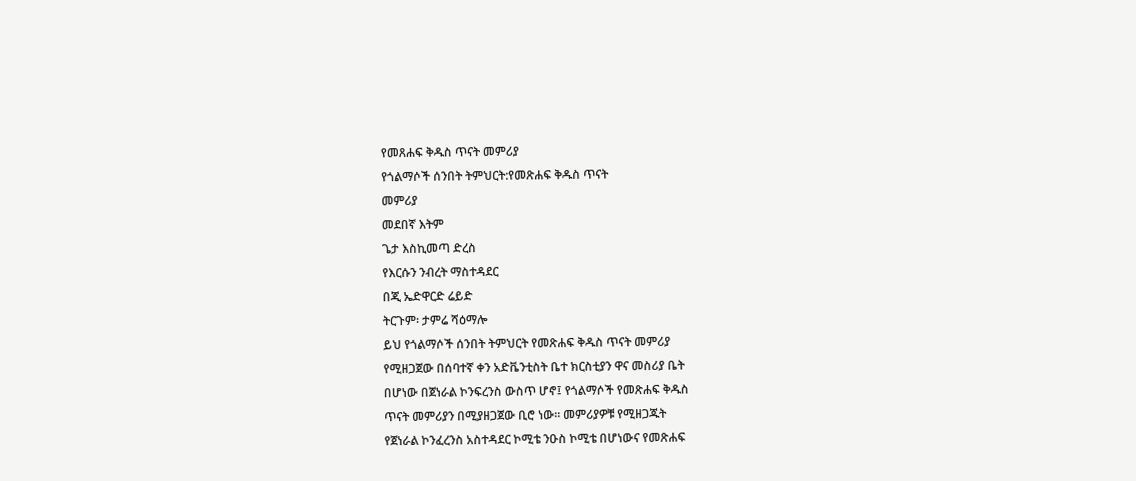የመጸሐፍ ቅዱስ ጥናት መምሪያ
የጎልማሶች ሰንበት ትምህርት:የመጽሐፍ ቅዱስ ጥናት
መምሪያ
መደበኛ እትም
ጌታ እስኪመጣ ድረስ
የእርሱን ንብረት ማስተዳደር
በጂ ኤድዋርድ ሬይድ
ትርጉም፡ ታምሬ ሻዕማሎ
ይህ የጎልማሶች ሰንበት ትምህርት የመጽሐፍ ቅዱስ ጥናት መምሪያ
የሚዘጋጀው በሰባተኛ ቀን አድቬንቲስት ቤተ ክርስቲያን ዋና መስሪያ ቤት
በሆነው በጀነራል ኮንፍረንስ ውስጥ ሆኖ፤ የጎልማሶች የመጽሐፍ ቅዱስ
ጥናት መምሪያን በሚያዘጋጀው ቢሮ ነው። መምሪያዎቹ የሚዘጋጁት
የጀነራል ኮንፈረንስ አስተዳደር ኮሚቴ ንዑስ ኮሚቴ በሆነውና የመጽሐፍ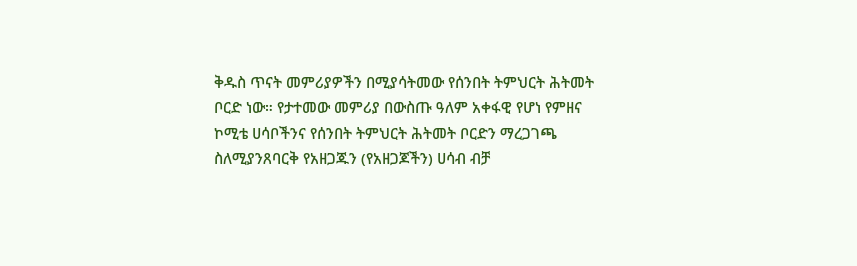ቅዱስ ጥናት መምሪያዎችን በሚያሳትመው የሰንበት ትምህርት ሕትመት
ቦርድ ነው። የታተመው መምሪያ በውስጡ ዓለም አቀፋዊ የሆነ የምዘና
ኮሚቴ ሀሳቦችንና የሰንበት ትምህርት ሕትመት ቦርድን ማረጋገጫ
ስለሚያንጸባርቅ የአዘጋጁን (የአዘጋጆችን) ሀሳብ ብቻ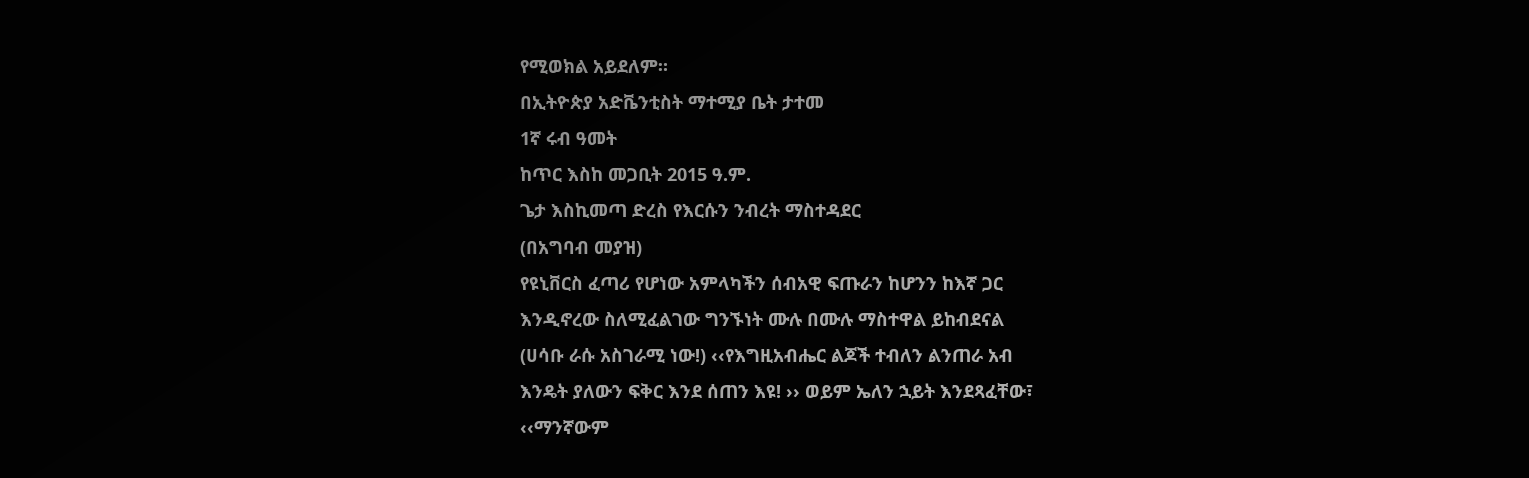የሚወክል አይደለም።
በኢትዮጵያ አድቬንቲስት ማተሚያ ቤት ታተመ
1ኛ ሩብ ዓመት
ከጥር እስከ መጋቢት 2015 ዓ.ም.
ጌታ እስኪመጣ ድረስ የእርሱን ንብረት ማስተዳደር
(በአግባብ መያዝ)
የዩኒቨርስ ፈጣሪ የሆነው አምላካችን ሰብአዊ ፍጡራን ከሆንን ከእኛ ጋር
እንዲኖረው ስለሚፈልገው ግንኙነት ሙሉ በሙሉ ማስተዋል ይከብደናል
(ሀሳቡ ራሱ አስገራሚ ነው!) ‹‹የእግዚአብሔር ልጆች ተብለን ልንጠራ አብ
እንዴት ያለውን ፍቅር እንደ ሰጠን እዩ! ›› ወይም ኤለን ኋይት እንደጻፈቸው፣
‹‹ማንኛውም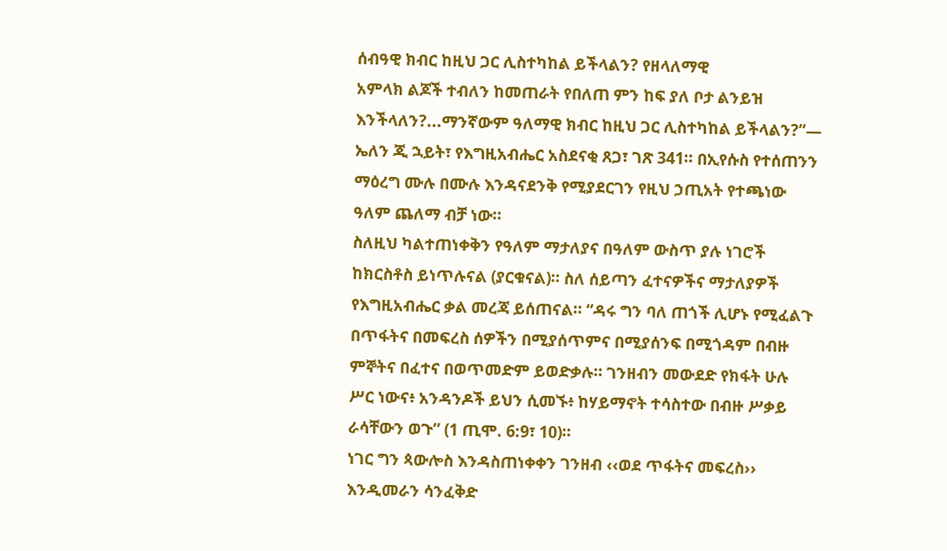ሰብዓዊ ክብር ከዚህ ጋር ሊስተካከል ይችላልን? የዘላለማዊ
አምላክ ልጆች ተብለን ከመጠራት የበለጠ ምን ከፍ ያለ ቦታ ልንይዝ
እንችላለን?...ማንኛውም ዓለማዊ ክብር ከዚህ ጋር ሊስተካከል ይችላልን?”—
ኤለን ጂ ኋይት፣ የእግዚአብሔር አስደናቂ ጸጋ፣ ገጽ 341። በኢየሱስ የተሰጠንን
ማዕረግ ሙሉ በሙሉ እንዳናደንቅ የሚያደርገን የዚህ ኃጢአት የተጫነው
ዓለም ጨለማ ብቻ ነው።
ስለዚህ ካልተጠነቀቅን የዓለም ማታለያና በዓለም ውስጥ ያሉ ነገሮች
ከክርስቶስ ይነጥሉናል (ያርቁናል)። ስለ ሰይጣን ፈተናዎችና ማታለያዎች
የእግዚአብሔር ቃል መረጃ ይሰጠናል። “ዳሩ ግን ባለ ጠጎች ሊሆኑ የሚፈልጉ
በጥፋትና በመፍረስ ሰዎችን በሚያሰጥምና በሚያሰንፍ በሚጎዳም በብዙ
ምኞትና በፈተና በወጥመድም ይወድቃሉ። ገንዘብን መውደድ የክፋት ሁሉ
ሥር ነውና፥ አንዳንዶች ይህን ሲመኙ፥ ከሃይማኖት ተሳስተው በብዙ ሥቃይ
ራሳቸውን ወጉ” (1 ጢሞ. 6:9፣ 10)።
ነገር ግን ጳውሎስ እንዳስጠነቀቀን ገንዘብ ‹‹ወደ ጥፋትና መፍረስ››
እንዲመራን ሳንፈቅድ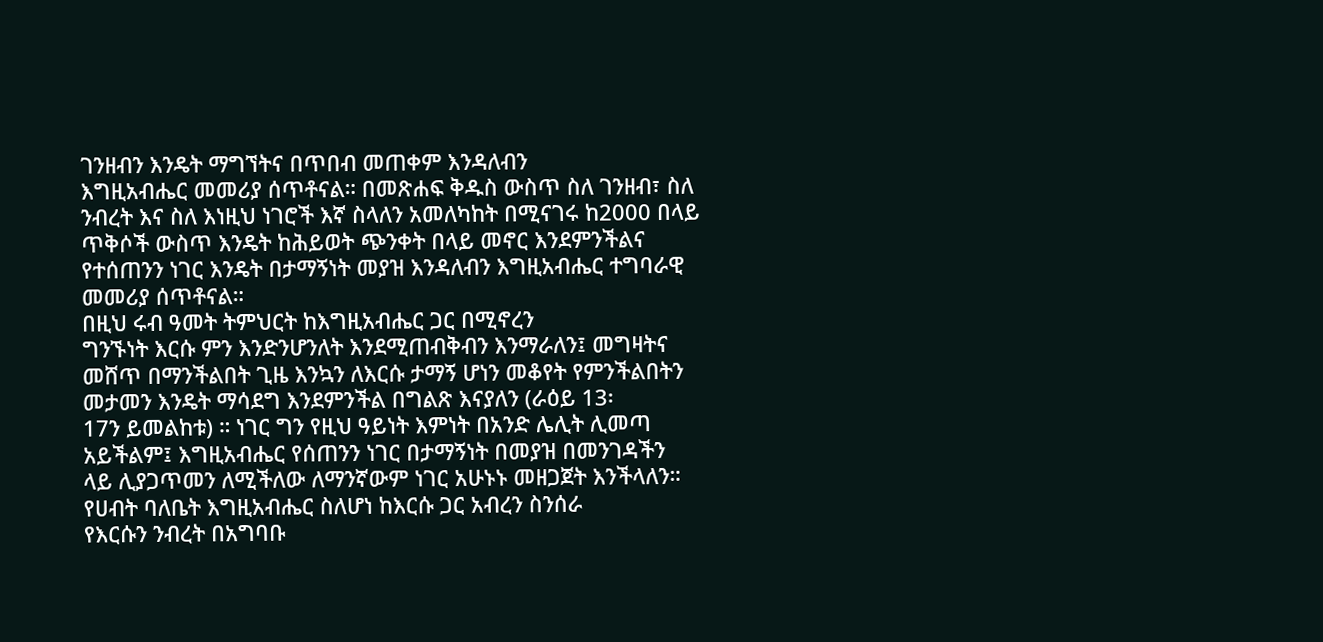ገንዘብን እንዴት ማግኘትና በጥበብ መጠቀም እንዳለብን
እግዚአብሔር መመሪያ ሰጥቶናል። በመጽሐፍ ቅዱስ ውስጥ ስለ ገንዘብ፣ ስለ
ንብረት እና ስለ እነዚህ ነገሮች እኛ ስላለን አመለካከት በሚናገሩ ከ2000 በላይ
ጥቅሶች ውስጥ እንዴት ከሕይወት ጭንቀት በላይ መኖር እንደምንችልና
የተሰጠንን ነገር እንዴት በታማኝነት መያዝ እንዳለብን እግዚአብሔር ተግባራዊ
መመሪያ ሰጥቶናል።
በዚህ ሩብ ዓመት ትምህርት ከእግዚአብሔር ጋር በሚኖረን
ግንኙነት እርሱ ምን እንድንሆንለት እንደሚጠብቅብን እንማራለን፤ መግዛትና
መሸጥ በማንችልበት ጊዜ እንኳን ለእርሱ ታማኝ ሆነን መቆየት የምንችልበትን
መታመን እንዴት ማሳደግ እንደምንችል በግልጽ እናያለን (ራዕይ 13፡
17ን ይመልከቱ) ። ነገር ግን የዚህ ዓይነት እምነት በአንድ ሌሊት ሊመጣ
አይችልም፤ እግዚአብሔር የሰጠንን ነገር በታማኝነት በመያዝ በመንገዳችን
ላይ ሊያጋጥመን ለሚችለው ለማንኛውም ነገር አሁኑኑ መዘጋጀት እንችላለን።
የሀብት ባለቤት እግዚአብሔር ስለሆነ ከእርሱ ጋር አብረን ስንሰራ
የእርሱን ንብረት በአግባቡ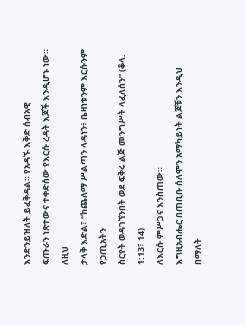እንድንይዝለት ይፈቅዳል። የአዳኙ እቅድ ሰብአዊ
ፍጡራን ነጽተውና ተቀድሰው የእርሱ ረዳት እጆች እንዲሆኑ ነው። ለዚህ
ታላቅ እድል፣ “ከጨለማ ሥልጣን ላዳነን፥ ቤዛነቱንም እርሱንም የኃጢአትን
ስርየት ወዳገኘንበት ወደ ፍቅሩ ልጅ መንግሥት ላፈለሰን” (ቆላ. 1:13፣ 14)
ለእርሱ ምሥጋና እንስጠው።
እግዚአብሔር በጠቢቡ ሰለሞን አማካይነት ልጆቹን እንዲህ በማለት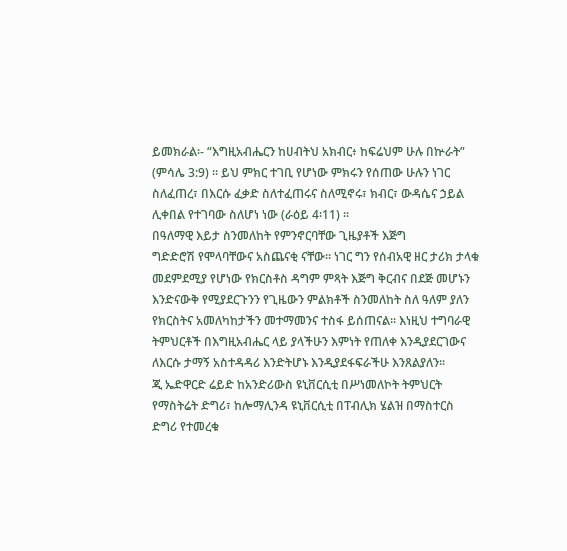ይመክራል፡- “እግዚአብሔርን ከሀብትህ አክብር፥ ከፍሬህም ሁሉ በኵራት”
(ምሳሌ 3:9) ። ይህ ምክር ተገቢ የሆነው ምክሩን የሰጠው ሁሉን ነገር
ስለፈጠረ፣ በእርሱ ፈቃድ ስለተፈጠሩና ስለሚኖሩ፣ ክብር፣ ውዳሴና ኃይል
ሊቀበል የተገባው ስለሆነ ነው (ራዕይ 4፡11) ።
በዓለማዊ እይታ ስንመለከት የምንኖርባቸው ጊዜያቶች እጅግ
ግድድሮሽ የሞላባቸውና አስጨናቂ ናቸው። ነገር ግን የሰብአዊ ዘር ታሪክ ታላቁ
መደምደሚያ የሆነው የክርስቶስ ዳግም ምጻት እጅግ ቅርብና በደጅ መሆኑን
እንድናውቅ የሚያደርጉንን የጊዜውን ምልክቶች ስንመለከት ስለ ዓለም ያለን
የክርስትና አመለካከታችን መተማመንና ተስፋ ይሰጠናል። እነዚህ ተግባራዊ
ትምህርቶች በእግዚአብሔር ላይ ያላችሁን እምነት የጠለቀ እንዲያደርገውና
ለእርሱ ታማኝ አስተዳዳሪ እንድትሆኑ እንዲያደፋፍራችሁ እንጸልያለን።
ጂ ኤድዋርድ ሬይድ ከአንድሪውስ ዩኒቨርሲቲ በሥነመለኮት ትምህርት
የማስትሬት ድግሪ፣ ከሎማሊንዳ ዩኒቨርሲቲ በፐብሊክ ሄልዝ በማስተርስ
ድግሪ የተመረቁ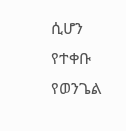ሲሆን የተቀቡ የወንጌል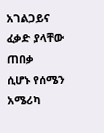አገልጋይና ፈቃድ ያላቸው ጠበቃ
ሲሆኑ የሰሜን አሜሪካ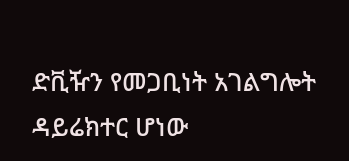ድቪዥን የመጋቢነት አገልግሎት ዳይሬክተር ሆነው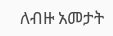ለብዙ አመታት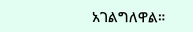አገልግለዋል።